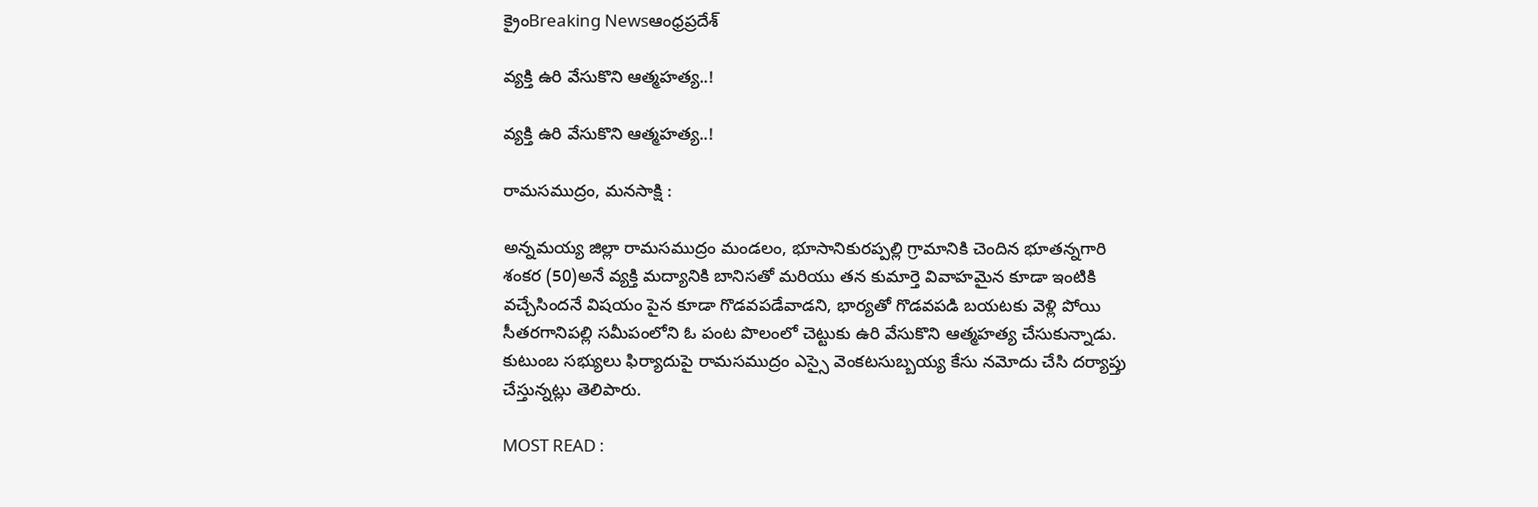క్రైంBreaking Newsఆంధ్రప్రదేశ్

వ్యక్తి ఉరి వేసుకొని ఆత్మహత్య..!

వ్యక్తి ఉరి వేసుకొని ఆత్మహత్య..!

రామసముద్రం, మనసాక్షి :

అన్నమయ్య జిల్లా రామసముద్రం మండలం, భూసానికురప్పల్లి గ్రామానికి చెందిన భూతన్నగారి శంకర (50)అనే వ్యక్తి మద్యానికి బానిసతో మరియు తన కుమార్తె వివాహమైన కూడా ఇంటికి వచ్చేసిందనే విషయం పైన కూడా గొడవపడేవాడని, భార్యతో గొడవపడి బయటకు వెళ్లి పోయి సీతరగానిపల్లి సమీపంలోని ఓ పంట పొలంలో చెట్టుకు ఉరి వేసుకొని ఆత్మహత్య చేసుకున్నాడు. కుటుంబ సభ్యులు ఫిర్యాదుపై రామసముద్రం ఎస్సై వెంకటసుబ్బయ్య కేసు నమోదు చేసి దర్యాప్తు చేస్తున్నట్లు తెలిపారు.

MOST READ :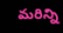మరిన్ని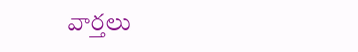వార్తలు